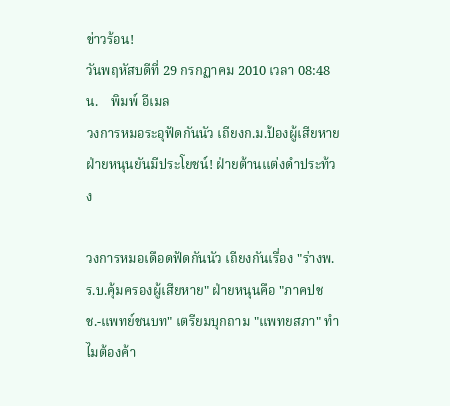ข่าวร้อน!
วันพฤหัสบดีที่ 29 กรกฏาคม 2010 เวลา 08:48 น.    พิมพ์ อีเมล
วงการหมอระอุฟัดกันนัว เถียงก.ม.ป้องผู้เสียหาย ฝ่ายหนุนยันมีประโยชน์! ฝ่ายต้านแต่งดำประท้วง

วงการหมอเดือดฟัดกันนัว เถียงกันเรื่อง "ร่างพ.ร.บ.คุ้มครองผู้เสียหาย" ฝ่ายหนุนคือ "ภาคปชช.-แพทย์ชนบท" เตรียมบุกถาม "แพทยสภา" ทำไมต้องค้า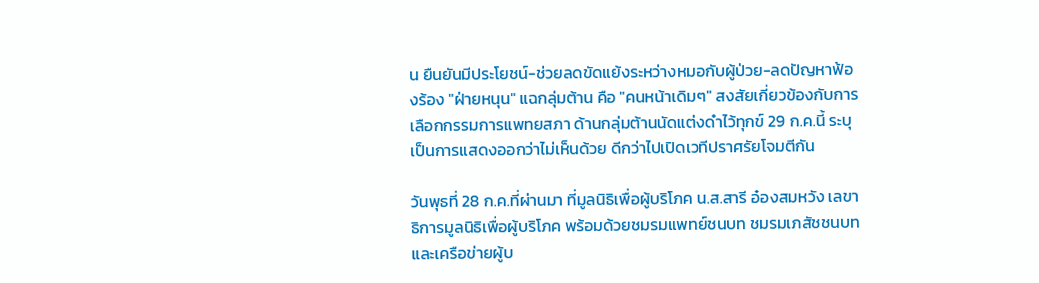น ยืนยันมีประโยชน์-ช่วยลดขัดแย้งระหว่างหมอกับผู้ป่วย-ลดปัญหาฟ้องร้อง "ฝ่ายหนุน" แฉกลุ่มต้าน คือ "คนหน้าเดิมๆ" สงสัยเกี่ยวข้องกับการเลือกกรรมการแพทยสภา ด้านกลุ่มต้านนัดแต่งดำไว้ทุกข์ 29 ก.ค.นี้ ระบุเป็นการแสดงออกว่าไม่เห็นด้วย ดีกว่าไปเปิดเวทีปราศรัยโจมตีกัน

วันพุธที่ 28 ก.ค.ที่ผ่านมา ที่มูลนิธิเพื่อผู้บริโภค น.ส.สารี อ๋องสมหวัง เลขาธิการมูลนิธิเพื่อผู้บริโภค พร้อมด้วยชมรมแพทย์ชนบท ชมรมเภสัชชนบท และเครือข่ายผู้บ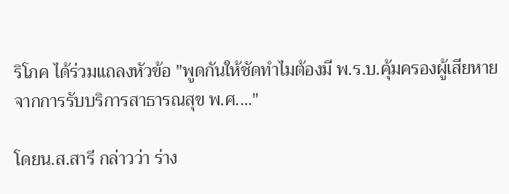ริโภค ได้ร่วมแถลงหัวข้อ "พูดกันให้ชัดทำไมต้องมี พ.ร.บ.คุ้มครองผู้เสียหายจากการรับบริการสาธารณสุข พ.ศ...."

โดยน.ส.สารี กล่าวว่า ร่าง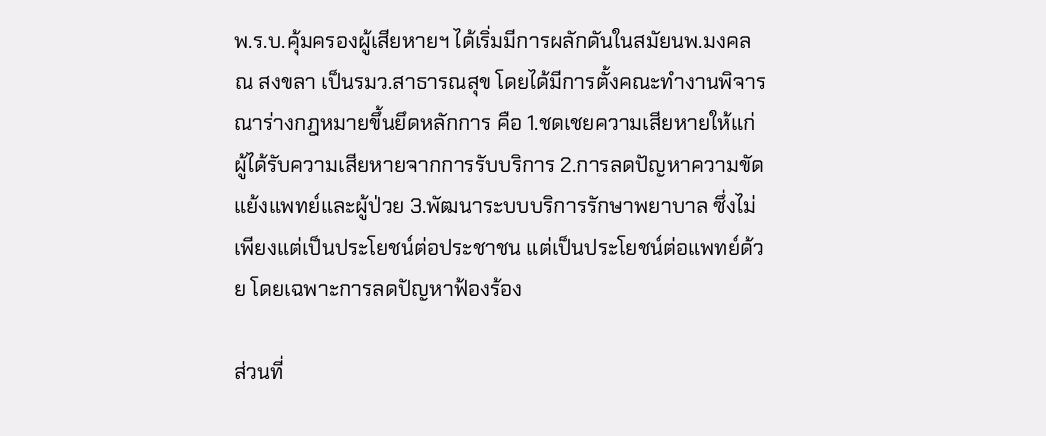พ.ร.บ.คุ้มครองผู้เสียหายฯ ได้เริ่มมีการผลักดันในสมัยนพ.มงคล ณ สงขลา เป็นรมว.สาธารณสุข โดยได้มีการตั้งคณะทำงานพิจารณาร่างกฎหมายขึ้นยึดหลักการ คือ 1.ชดเชยความเสียหายให้แก่ผู้ได้รับความเสียหายจากการรับบริการ 2.การลดปัญหาความขัดแย้งแพทย์และผู้ป่วย 3.พัฒนาระบบบริการรักษาพยาบาล ซึ่งไม่เพียงแต่เป็นประโยชน์ต่อประชาชน แต่เป็นประโยชน์ต่อแพทย์ด้วย โดยเฉพาะการลดปัญหาฟ้องร้อง

ส่วนที่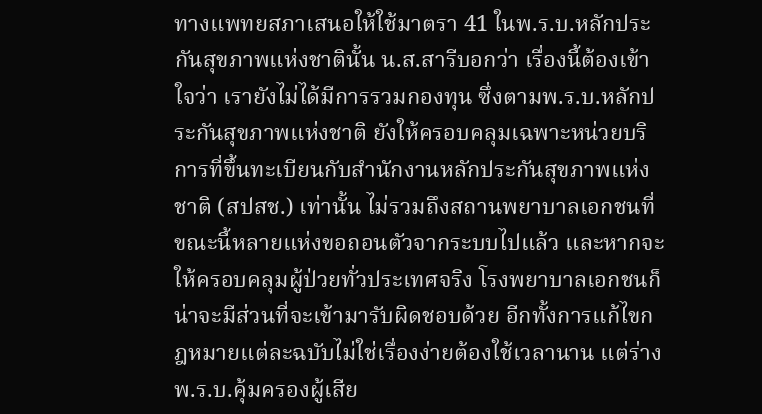ทางแพทยสภาเสนอให้ใช้มาตรา 41 ในพ.ร.บ.หลักประกันสุขภาพแห่งชาตินั้น น.ส.สารีบอกว่า เรื่องนี้ต้องเข้าใจว่า เรายังไม่ได้มีการรวมกองทุน ซึ่งตามพ.ร.บ.หลักประกันสุขภาพแห่งชาติ ยังให้ครอบคลุมเฉพาะหน่วยบริการที่ขึ้นทะเบียนกับสำนักงานหลักประกันสุขภาพแห่งชาติ (สปสช.) เท่านั้น ไม่รวมถึงสถานพยาบาลเอกชนที่ขณะนี้หลายแห่งขอถอนตัวจากระบบไปแล้ว และหากจะให้ครอบคลุมผู้ป่วยทั่วประเทศจริง โรงพยาบาลเอกชนก็น่าจะมีส่วนที่จะเข้ามารับผิดชอบด้วย อีกทั้งการแก้ไขกฎหมายแต่ละฉบับไม่ใช่เรื่องง่ายต้องใช้เวลานาน แต่ร่างพ.ร.บ.คุ้มครองผู้เสีย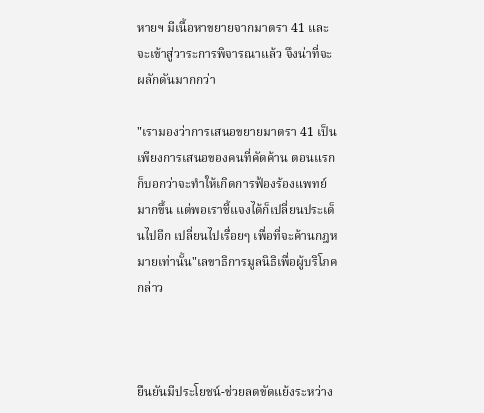หายฯ มีเนื้อหาขยายจากมาตรา 41 และจะเข้าสู่วาระการพิจารณาแล้ว จึงน่าที่จะผลักดันมากกว่า

"เรามองว่าการเสนอขยายมาตรา 41 เป็นเพียงการเสนอของคนที่คัดค้าน ตอนแรกก็บอกว่าจะทำให้เกิดการฟ้องร้องแพทย์มากขึ้น แต่พอเราชี้แจงได้ก็เปลี่ยนประเด็นไปอีก เปลี่ยนไปเรื่อยๆ เพื่อที่จะค้านกฎหมายเท่านั้น"เลขาธิการมูลนิธิเพื่อผู้บริโภคกล่าว



ยืนยันมีประโยชน์-ช่วยลดขัดแย้งระหว่าง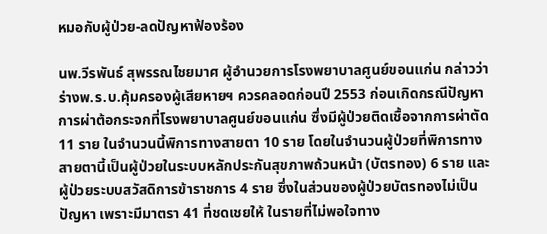หมอกับผู้ป่วย-ลดปัญหาฟ้องร้อง

นพ.วีรพันธ์ สุพรรณไชยมาศ ผู้อำนวยการโรงพยาบาลศูนย์ขอนแก่น กล่าวว่า ร่างพ.ร.บ.คุ้มครองผู้เสียหายฯ ควรคลอดก่อนปี 2553 ก่อนเกิดกรณีปัญหาการผ่าต้อกระจกที่โรงพยาบาลศูนย์ขอนแก่น ซึ่งมีผู้ป่วยติดเชื้อจากการผ่าตัด 11 ราย ในจำนวนนี้พิการทางสายตา 10 ราย โดยในจำนวนผู้ป่วยที่พิการทางสายตานี้เป็นผู้ป่วยในระบบหลักประกันสุขภาพถ้วนหน้า (บัตรทอง) 6 ราย และผู้ป่วยระบบสวัสดิการข้าราชการ 4 ราย ซึ่งในส่วนของผู้ป่วยบัตรทองไม่เป็นปัญหา เพราะมีมาตรา 41 ที่ชดเชยให้ ในรายที่ไม่พอใจทาง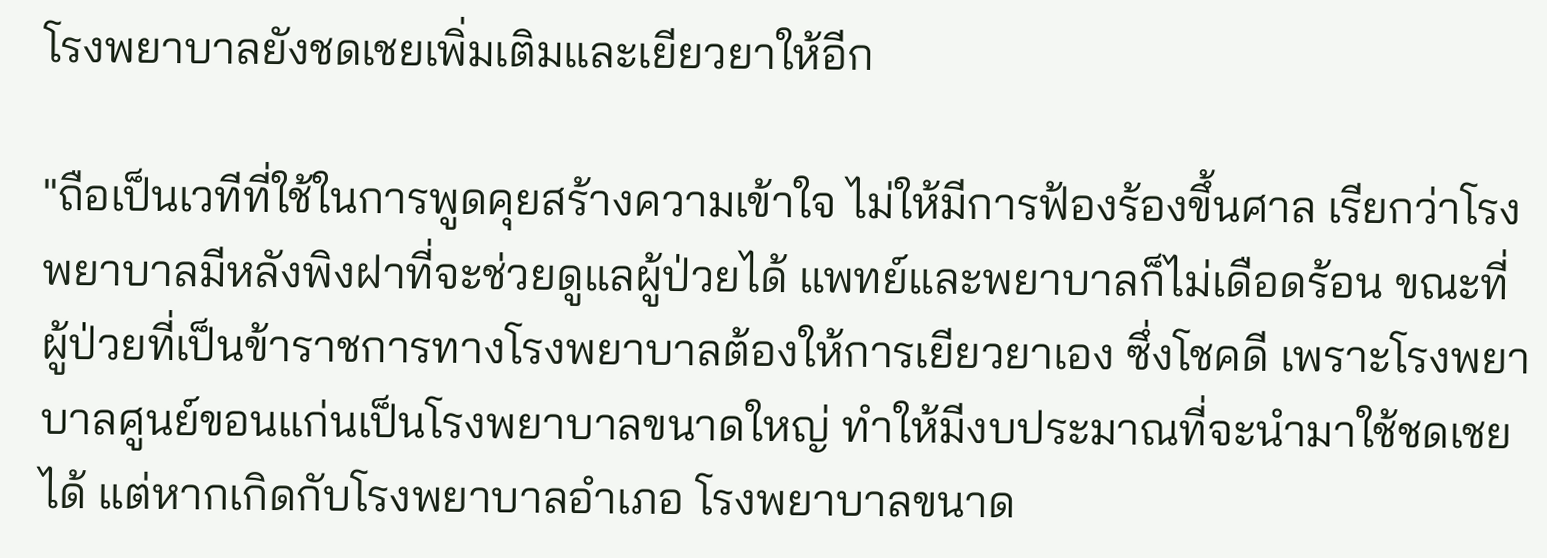โรงพยาบาลยังชดเชยเพิ่มเติมและเยียวยาให้อีก

"ถือเป็นเวทีที่ใช้ในการพูดคุยสร้างความเข้าใจ ไม่ให้มีการฟ้องร้องขึ้นศาล เรียกว่าโรงพยาบาลมีหลังพิงฝาที่จะช่วยดูแลผู้ป่วยได้ แพทย์และพยาบาลก็ไม่เดือดร้อน ขณะที่ผู้ป่วยที่เป็นข้าราชการทางโรงพยาบาลต้องให้การเยียวยาเอง ซึ่งโชคดี เพราะโรงพยาบาลศูนย์ขอนแก่นเป็นโรงพยาบาลขนาดใหญ่ ทำให้มีงบประมาณที่จะนำมาใช้ชดเชยได้ แต่หากเกิดกับโรงพยาบาลอำเภอ โรงพยาบาลขนาด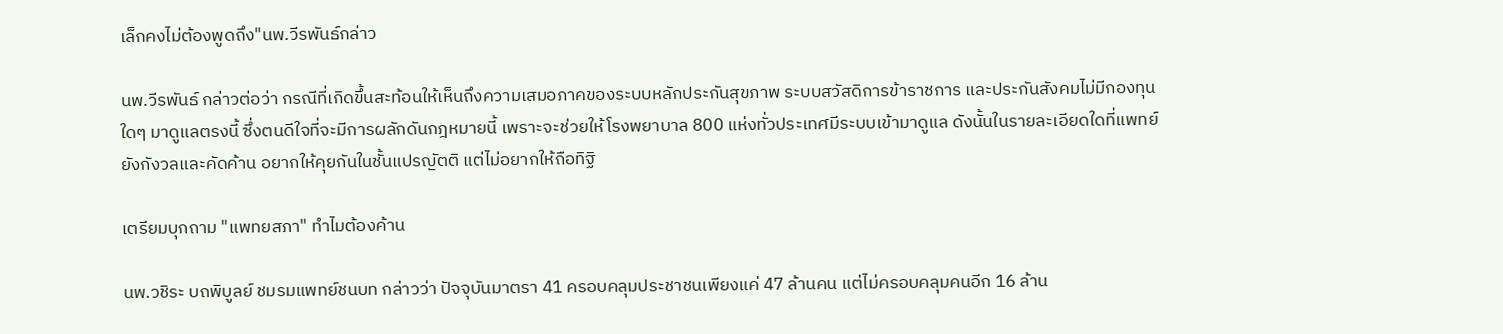เล็กคงไม่ต้องพูดถึง"นพ.วีรพันธ์กล่าว

นพ.วีรพันธ์ กล่าวต่อว่า กรณีที่เกิดขึ้นสะท้อนให้เห็นถึงความเสมอภาคของระบบหลักประกันสุขภาพ ระบบสวัสดิการข้าราชการ และประกันสังคมไม่มีกองทุนใดๆ มาดูแลตรงนี้ ซึ่งตนดีใจที่จะมีการผลักดันกฎหมายนี้ เพราะจะช่วยให้โรงพยาบาล 800 แห่งทั่วประเทศมีระบบเข้ามาดูแล ดังนั้นในรายละเอียดใดที่แพทย์ยังกังวลและคัดค้าน อยากให้คุยกันในชั้นแปรญัตติ แต่ไม่อยากให้ถือทิฐิ

เตรียมบุกถาม "แพทยสภา" ทำไมต้องค้าน

นพ.วชิระ บถพิบูลย์ ชมรมแพทย์ชนบท กล่าวว่า ปัจจุบันมาตรา 41 ครอบคลุมประชาชนเพียงแค่ 47 ล้านคน แต่ไม่ครอบคลุมคนอีก 16 ล้าน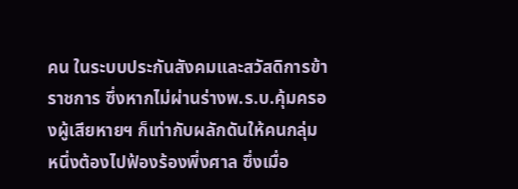คน ในระบบประกันสังคมและสวัสดิการข้าราชการ ซึ่งหากไม่ผ่านร่างพ.ร.บ.คุ้มครองผู้เสียหายฯ ก็เท่ากับผลักดันให้คนกลุ่ม หนึ่งต้องไปฟ้องร้องพึ่งศาล ซึ่งเมื่อ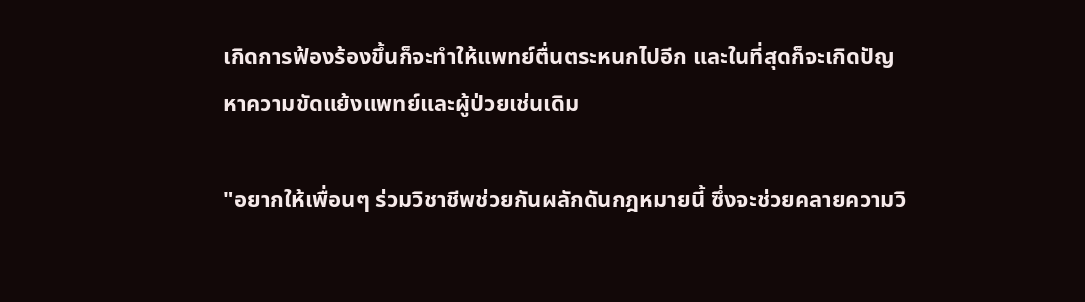เกิดการฟ้องร้องขึ้นก็จะทำให้แพทย์ตื่นตระหนกไปอีก และในที่สุดก็จะเกิดปัญหาความขัดแย้งแพทย์และผู้ป่วยเช่นเดิม

"อยากให้เพื่อนๆ ร่วมวิชาชีพช่วยกันผลักดันกฎหมายนี้ ซึ่งจะช่วยคลายความวิ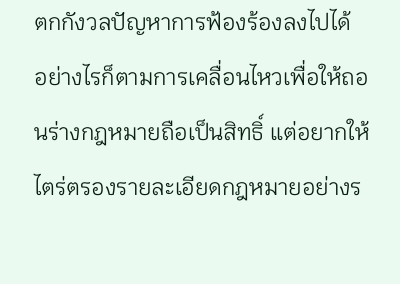ตกกังวลปัญหาการฟ้องร้องลงไปได้ อย่างไรก็ตามการเคลื่อนไหวเพื่อให้ถอนร่างกฎหมายถือเป็นสิทธิ์ แต่อยากให้ไตร่ตรองรายละเอียดกฎหมายอย่างร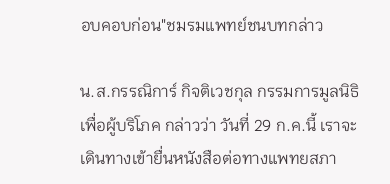อบคอบก่อน"ชมรมแพทย์ชนบทกล่าว

น.ส.กรรณิการ์ กิจติเวชกุล กรรมการมูลนิธิเพื่อผู้บริโภค กล่าวว่า วันที่ 29 ก.ค.นี้ เราจะเดินทางเข้ายื่นหนังสือต่อทางแพทยสภา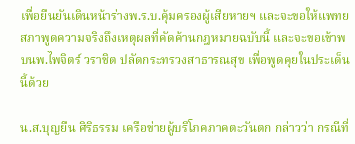เพื่อยืนยันเดินหน้าร่างพ.ร.บ.คุ้มครองผู้เสียหายฯ และจะขอให้แพทยสภาพูดความจริงถึงเหตุผลที่คัดค้านกฎหมายฉบับนี้ และจะขอเข้าพบนพ.ไพจิตร์ วราชิต ปลัดกระทรวงสาธารณสุข เพื่อพูดคุยในประเด็นนี้ด้วย

น.ส.บุญยืน ศิริธรรม เครือข่ายผู้บริโภคภาคตะวันตก กล่าวว่า กรณีที่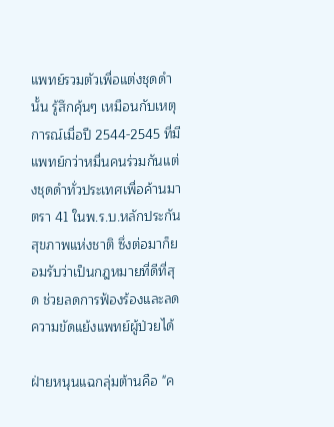แพทย์รวมตัวเพื่อแต่งชุดดำนั้น รู้สึกคุ้นๆ เหมือนกับเหตุการณ์เมื่อปี 2544-2545 ที่มีแพทย์กว่าหมื่นคนร่วมกันแต่งชุดดำทั่วประเทศเพื่อค้านมาตรา 41 ในพ.ร.บ.หลักประกันสุขภาพแห่งชาติ ซึ่งต่อมาก็ยอมรับว่าเป็นกฎหมายที่ดีที่สุด ช่วยลดการฟ้องร้องและลดความขัดแย้งแพทย์ผู้ป่วยได้

ฝ่ายหนุนแฉกลุ่มต้านคือ "ค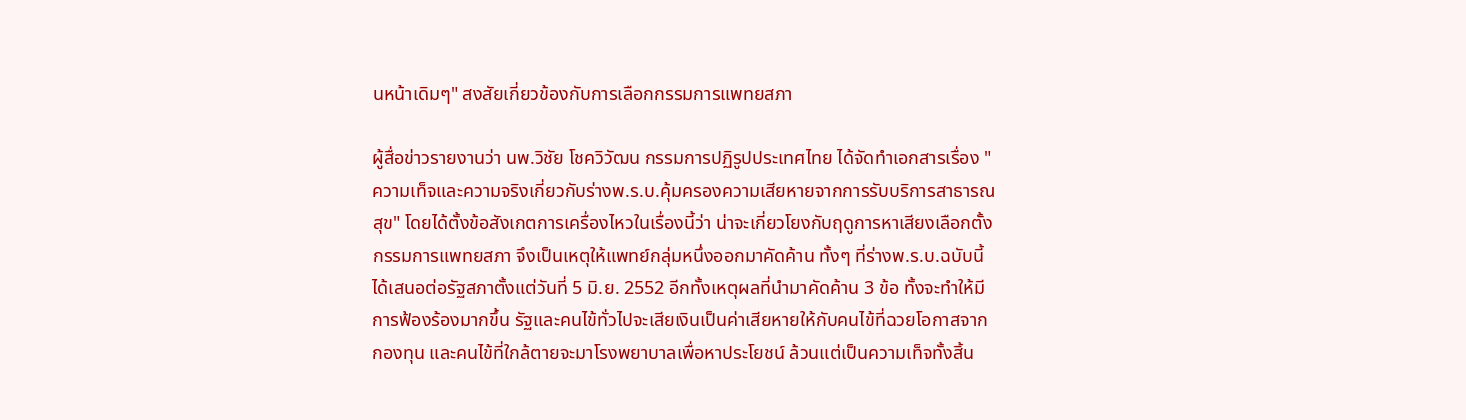นหน้าเดิมๆ" สงสัยเกี่ยวข้องกับการเลือกกรรมการแพทยสภา

ผู้สื่อข่าวรายงานว่า นพ.วิชัย โชควิวัฒน กรรมการปฏิรูปประเทศไทย ได้จัดทำเอกสารเรื่อง "ความเท็จและความจริงเกี่ยวกับร่างพ.ร.บ.คุ้มครองความเสียหายจากการรับบริการสาธารณสุข" โดยได้ตั้งข้อสังเกตการเครื่องไหวในเรื่องนี้ว่า น่าจะเกี่ยวโยงกับฤดูการหาเสียงเลือกตั้งกรรมการแพทยสภา จึงเป็นเหตุให้แพทย์กลุ่มหนึ่งออกมาคัดค้าน ทั้งๆ ที่ร่างพ.ร.บ.ฉบับนี้ได้เสนอต่อรัฐสภาตั้งแต่วันที่ 5 มิ.ย. 2552 อีกทั้งเหตุผลที่นำมาคัดค้าน 3 ข้อ ทั้งจะทำให้มีการฟ้องร้องมากขึ้น รัฐและคนไข้ทั่วไปจะเสียเงินเป็นค่าเสียหายให้กับคนไข้ที่ฉวยโอกาสจากกองทุน และคนไข้ที่ใกล้ตายจะมาโรงพยาบาลเพื่อหาประโยชน์ ล้วนแต่เป็นความเท็จทั้งสิ้น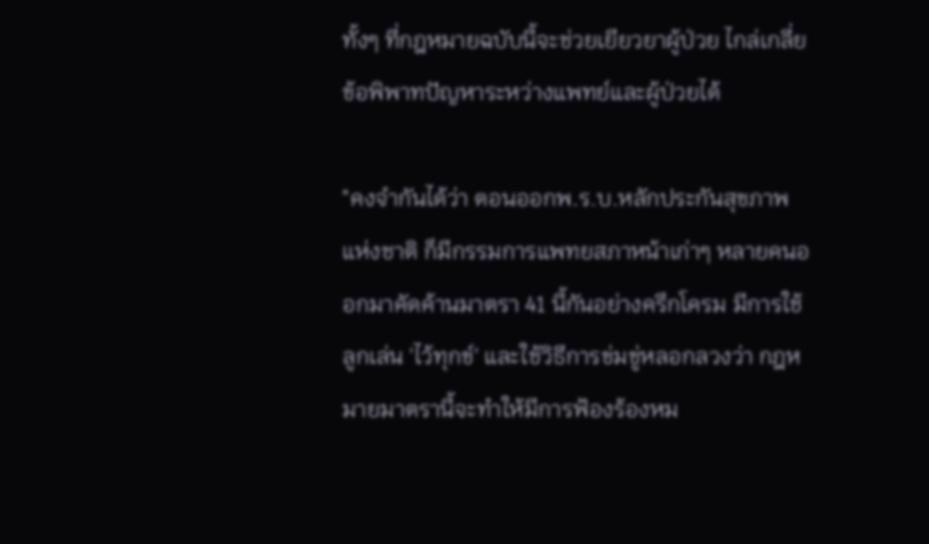ทั้งๆ ที่กฎหมายฉบับนี้จะช่วยเยียวยาผู้ป่วย ไกล่เกลี่ยข้อพิพาทปัญหาระหว่างแพทย์และผู้ป่วยได้

"คงจำกันได้ว่า ตอนออกพ.ร.บ.หลักประกันสุขภาพแห่งชาติ ก็มีกรรมการแพทยสภาหน้าเก่าๆ หลายคนออกมาคัดค้านมาตรา 41 นี้กันอย่างครึกโครม มีการใช้ลูกเล่น 'ไว้ทุกข์' และใช้วิธีการข่มขู่หลอกลวงว่า กฎหมายมาตรานี้จะทำให้มีการฟ้องร้องหม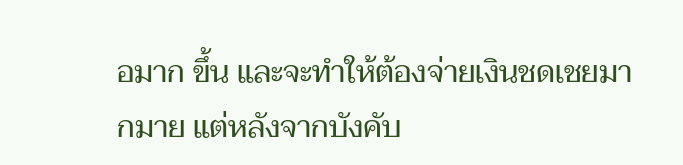อมาก ขึ้น และจะทำให้ต้องจ่ายเงินชดเชยมากมาย แต่หลังจากบังคับ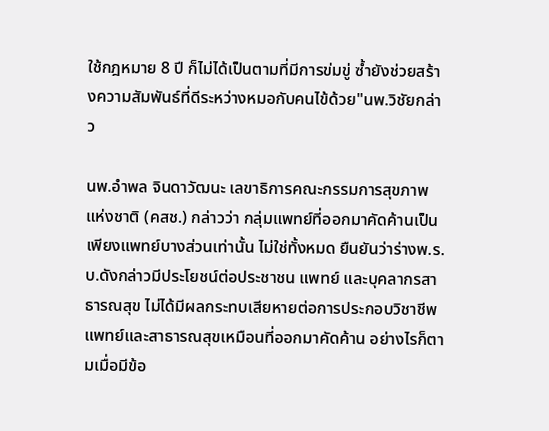ใช้กฎหมาย 8 ปี ก็ไม่ได้เป็นตามที่มีการข่มขู่ ซ้ำยังช่วยสร้างความสัมพันธ์ที่ดีระหว่างหมอกับคนไข้ด้วย"นพ.วิชัยกล่าว

นพ.อำพล จินดาวัฒนะ เลขาธิการคณะกรรมการสุขภาพแห่งชาติ (คสช.) กล่าวว่า กลุ่มแพทย์ที่ออกมาคัดค้านเป็นเพียงแพทย์บางส่วนเท่านั้น ไม่ใช่ทั้งหมด ยืนยันว่าร่างพ.ร.บ.ดังกล่าวมีประโยชน์ต่อประชาชน แพทย์ และบุคลากรสาธารณสุข ไม่ได้มีผลกระทบเสียหายต่อการประกอบวิชาชีพแพทย์และสาธารณสุขเหมือนที่ออกมาคัดค้าน อย่างไรก็ตามเมื่อมีข้อ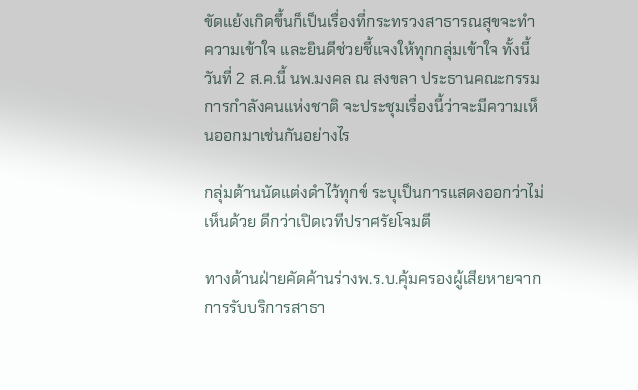ขัดแย้งเกิดขึ้นก็เป็นเรื่องที่กระทรวงสาธารณสุขจะทำความเข้าใจ และยินดีช่วยชี้แจงให้ทุกกลุ่มเข้าใจ ทั้งนี้วันที่ 2 ส.ค.นี้ นพ.มงคล ณ สงขลา ประธานคณะกรรมการกำลังคนแห่งชาติ จะประชุมเรื่องนี้ว่าจะมีความเห็นออกมาเช่นกันอย่างไร

กลุ่มต้านนัดแต่งดำไว้ทุกข์ ระบุเป็นการแสดงออกว่าไม่เห็นด้วย ดีกว่าเปิดเวทีปราศรัยโจมตี

ทางด้านฝ่ายคัดค้านร่างพ.ร.บ.คุ้มครองผู้เสียหายจากการรับบริการสาธา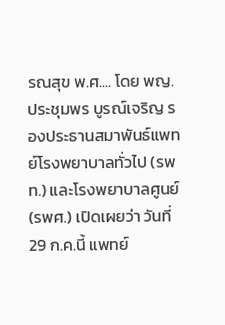รณสุข พ.ศ.... โดย พญ.ประชุมพร บูรณ์เจริญ รองประธานสมาพันธ์แพทย์โรงพยาบาลทั่วไป (รพท.) และโรงพยาบาลศูนย์ (รพศ.) เปิดเผยว่า วันที่ 29 ก.ค.นี้ แพทย์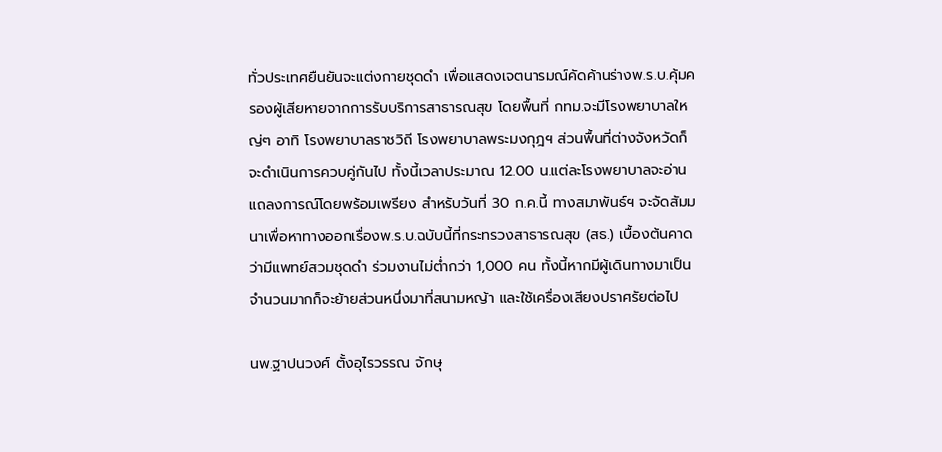ทั่วประเทศยืนยันจะแต่งกายชุดดำ เพื่อแสดงเจตนารมณ์คัดค้านร่างพ.ร.บ.คุ้มครองผู้เสียหายจากการรับบริการสาธารณสุข โดยพื้นที่ กทม.จะมีโรงพยาบาลใหญ่ๆ อาทิ โรงพยาบาลราชวิถี โรงพยาบาลพระมงกุฎฯ ส่วนพื้นที่ต่างจังหวัดก็จะดำเนินการควบคู่กันไป ทั้งนี้เวลาประมาณ 12.00 น.แต่ละโรงพยาบาลจะอ่านแถลงการณ์โดยพร้อมเพรียง สำหรับวันที่ 30 ก.ค.นี้ ทางสมาพันธ์ฯ จะจัดสัมมนาเพื่อหาทางออกเรื่องพ.ร.บ.ฉบับนี้ที่กระทรวงสาธารณสุข (สธ.) เบื้องต้นคาดว่ามีแพทย์สวมชุดดำ ร่วมงานไม่ต่ำกว่า 1,000 คน ทั้งนี้หากมีผู้เดินทางมาเป็นจำนวนมากก็จะย้ายส่วนหนึ่งมาที่สนามหญ้า และใช้เครื่องเสียงปราศรัยต่อไป

นพ.ฐาปนวงศ์ ตั้งอุไรวรรณ จักษุ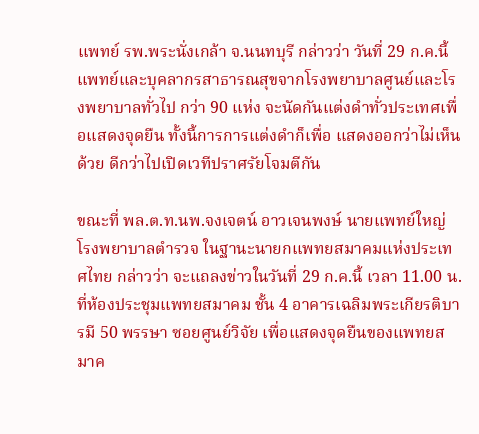แพทย์ รพ.พระนั่งเกล้า จ.นนทบุรี กล่าวว่า วันที่ 29 ก.ค.นี้ แพทย์และบุคลากรสาธารณสุขจากโรงพยาบาลศูนย์และโรงพยาบาลทั่วไป กว่า 90 แห่ง จะนัดกันแต่งดำทั่วประเทศเพื่อแสดงจุดยืน ทั้งนี้การการแต่งดำก็เพื่อ แสดงออกว่าไม่เห็นด้วย ดีกว่าไปเปิดเวทีปราศรัยโจมตีกัน

ขณะที่ พล.ต.ท.นพ.จงเจตน์ อาวเจนพงษ์ นายแพทย์ใหญ่ โรงพยาบาลตำรวจ ในฐานะนายกแพทยสมาคมแห่งประเทศไทย กล่าวว่า จะแถลงข่าวในวันที่ 29 ก.ค.นี้ เวลา 11.00 น.ที่ห้องประชุมแพทยสมาคม ชั้น 4 อาคารเฉลิมพระเกียรติบารมี 50 พรรษา ซอยศูนย์วิจัย เพื่อแสดงจุดยืนของแพทยสมาค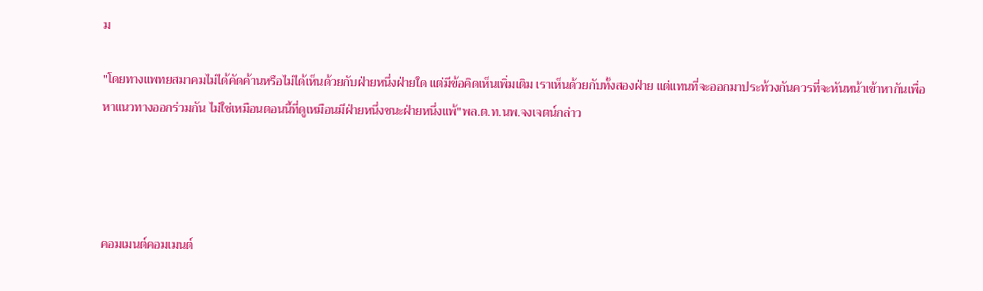ม

"โดยทางแพทยสมาคมไม่ได้คัดค้านหรือไม่ได้เห็นด้วยกับฝ่ายหนึ่งฝ่ายใด แต่มีข้อคิดเห็นเพิ่มเติม เราเห็นด้วยกับทั้งสองฝ่าย แต่แทนที่จะออกมาประท้วงกันควรที่จะหันหน้าเข้าหากันเพื่อหาแนวทางออกร่วมกัน ไม่ใช่เหมือนตอนนี้ที่ดูเหมือนมีฝ่ายหนึ่งชนะฝ่ายหนึ่งแพ้"พล.ต.ท.นพ.จงเจตน์กล่าว




คอมเมนต์คอมเมนต์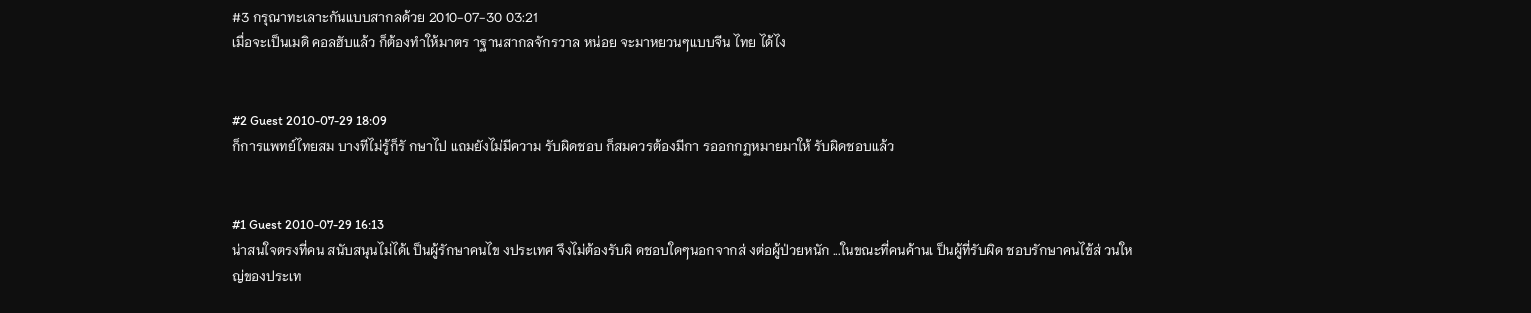#3 กรุณาทะเลาะกันแบบสากลด้วย 2010-07-30 03:21
เมื่อจะเป็นเมดิ คอลฮับแล้ว ก็ต้องทำให้มาตร าฐานสากลจักรวาล หน่อย จะมาหยวนๆแบบจีน ไทย ได้ไง


#2 Guest 2010-07-29 18:09
ก็การแพทย์ไทยสม บางทีไม่รู้ก็รั กษาไป แถมยังไม่มีความ รับผิดชอบ ก็สมควรต้องมีกา รออกกฏหมายมาให้ รับผิดชอบแล้ว


#1 Guest 2010-07-29 16:13
น่าสนใจตรงที่คน สนับสนุนไม่ได้เ ป็นผู้รักษาคนไข งประเทศ จึงไม่ต้องรับผิ ดชอบใดๆนอกจากส่ งต่อผู้ป่วยหนัก ...ในขณะที่คนค้านเ ป็นผู้ที่รับผิด ชอบรักษาคนไข้ส่ วนใหญ่ของประเท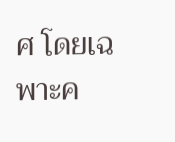ศ โดยเฉพาะค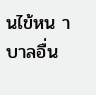นไข้หน าบาลอื่น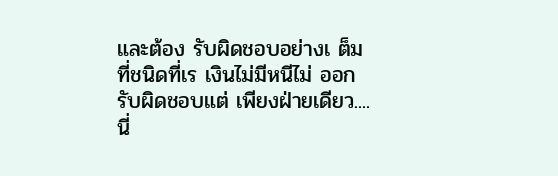และต้อง รับผิดชอบอย่างเ ต็มที่ชนิดที่เร เงินไม่มีหนีไม่ ออกรับผิดชอบแต่ เพียงฝ่ายเดียว....นี่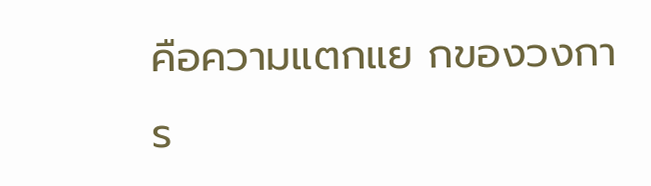คือความแตกแย กของวงการ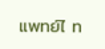แพทย์ไ ท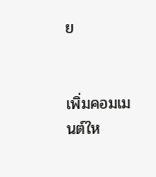ย


เพิ่มคอมเมนต์ให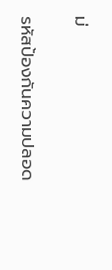ม่

รหัสป้องกันความปลอด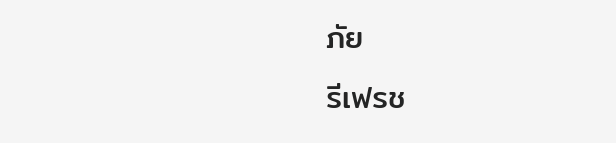ภัย
รีเฟรช